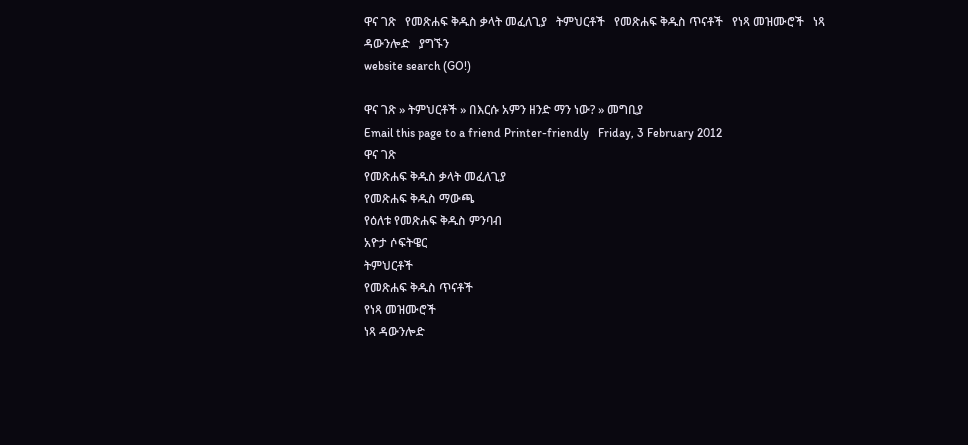ዋና ገጽ   የመጽሐፍ ቅዱስ ቃላት መፈለጊያ   ትምህርቶች   የመጽሐፍ ቅዱስ ጥናቶች   የነጻ መዝሙሮች   ነጻ ዳውንሎድ   ያግኙን
website search (GO!)

ዋና ገጽ » ትምህርቶች » በእርሱ አምን ዘንድ ማን ነው? » መግቢያ
Email this page to a friend Printer-friendly   Friday, 3 February 2012
ዋና ገጽ
የመጽሐፍ ቅዱስ ቃላት መፈለጊያ
የመጽሐፍ ቅዱስ ማውጫ
የዕለቱ የመጽሐፍ ቅዱስ ምንባብ
አዮታ ሶፍትዌር
ትምህርቶች
የመጽሐፍ ቅዱስ ጥናቶች
የነጻ መዝሙሮች
ነጻ ዳውንሎድ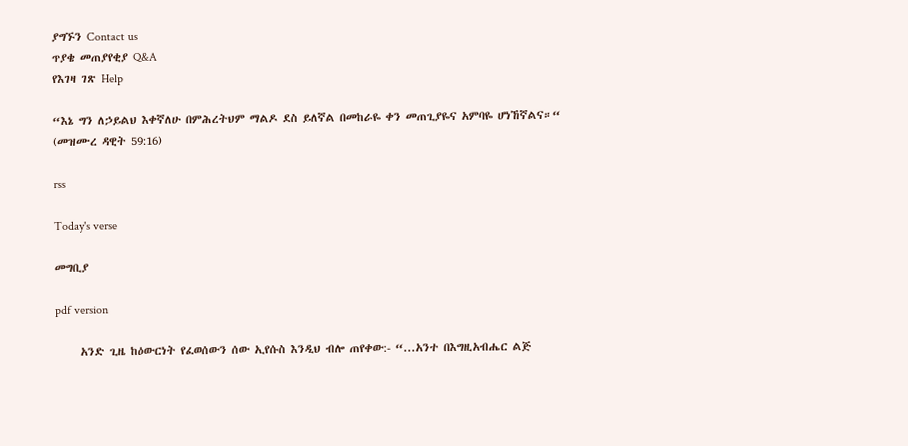ያግኙን Contact us
ጥያቄ መጠያየቂያ Q&A
የእገዛ ገጽ Help

“እኔ ግን ለኃይልህ እቀኛለሁ በምሕረትህም ማልዶ ደስ ይለኛል በመከራዬ ቀን መጠጊያዬና አምባዬ ሆነኸኛልና።“
(መዝሙረ ዳዊት 59:16)

rss

Today's verse

መግቢያ

pdf version

     አንድ ጊዜ ከዕውርነት የፈወሰውን ሰው ኢየሱስ እንዲህ ብሎ ጠየቀው:- “...አንተ በእግዚአብሔር ልጅ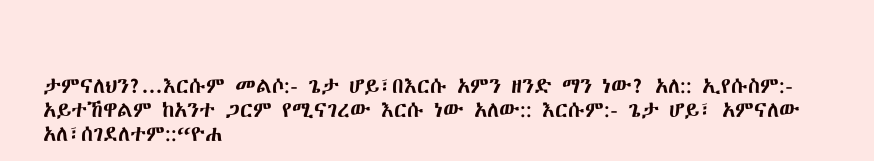ታምናለህን?...እርሱም መልሶ:- ጌታ ሆይ፣በእርሱ አምን ዘንድ ማን ነው? አለ:: ኢየሱስም:- አይተኸዋልም ከአንተ ጋርም የሚናገረው እርሱ ነው አለው:: እርሱም:- ጌታ ሆይ፣ አምናለው አለ፣ሰገደለተም::“ዮሐ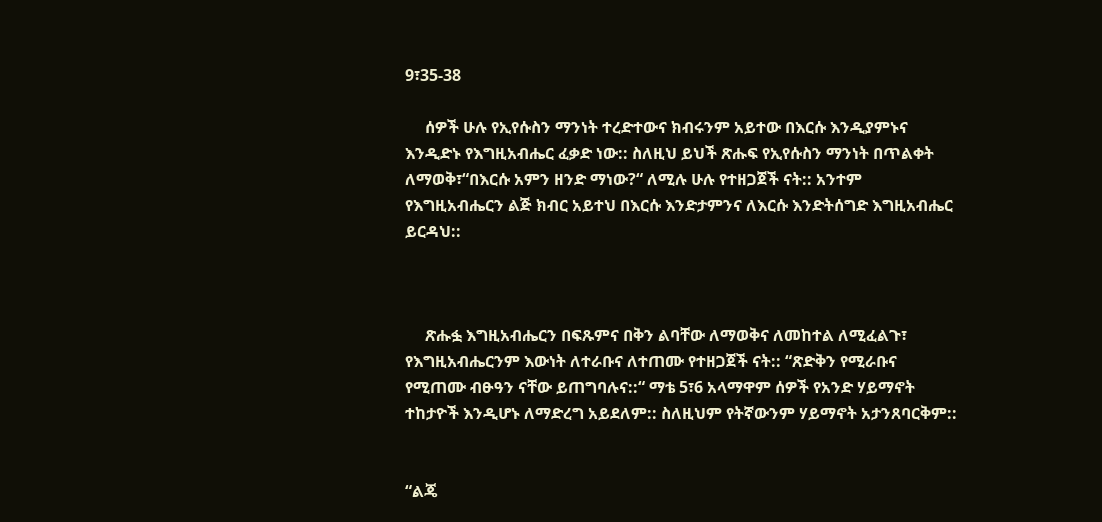9፣35-38

     ሰዎች ሁሉ የኢየሱስን ማንነት ተረድተውና ክብሩንም አይተው በእርሱ እንዲያምኑና እንዲድኑ የእግዚአብሔር ፈቃድ ነው:: ስለዚህ ይህች ጽሑፍ የኢየሱስን ማንነት በጥልቀት ለማወቅ፣“በእርሱ አምን ዘንድ ማነው?“ ለሚሉ ሁሉ የተዘጋጀች ናት:: አንተም የእግዚአብሔርን ልጅ ክብር አይተህ በእርሱ እንድታምንና ለእርሱ እንድትሰግድ እግዚአብሔር ይርዳህ::



     ጽሑፏ እግዚአብሔርን በፍጹምና በቅን ልባቸው ለማወቅና ለመከተል ለሚፈልጉ፣ የእግዚአብሔርንም እውነት ለተራቡና ለተጠሙ የተዘጋጀች ናት:: “ጽድቅን የሚራቡና የሚጠሙ ብፁዓን ናቸው ይጠግባሉና::“ ማቴ 5፣6 አላማዋም ሰዎች የአንድ ሃይማኖት ተከታዮች እንዲሆኑ ለማድረግ አይደለም:: ስለዚህም የትኛውንም ሃይማኖት አታንጸባርቅም::


“ልጄ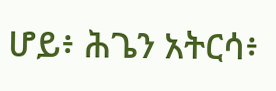ሆይ፥ ሕጌን አትርሳ፥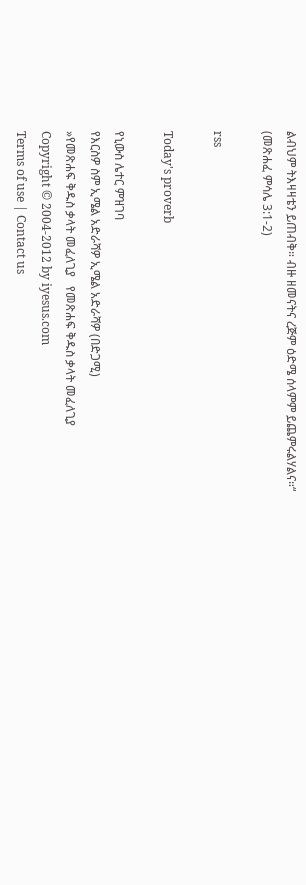ልብህም ትእዛዛቴን ይጠብቅ። ብዙ ዘመናትና ረጅም ዕድሜ ሰላምም ይጨምሩልሃልና።“
(መጽሐፈ ምሳሌ 3:1-2)

rss

Today's proverb

የኒውስ ሌተር ምዝገባ
የእርስዎ ስም ኢሜል አድራሻዎ ኢሜል አድራሻዎ (በድጋሚ)
»የመጽሐፍ ቅዱስ ቃላት መፈለጊያ   የመጽሐፍ ቅዱስ ቃላት መፈለጊያ
Copyright © 2004-2012 by iyesus.com
Terms of use | Contact us